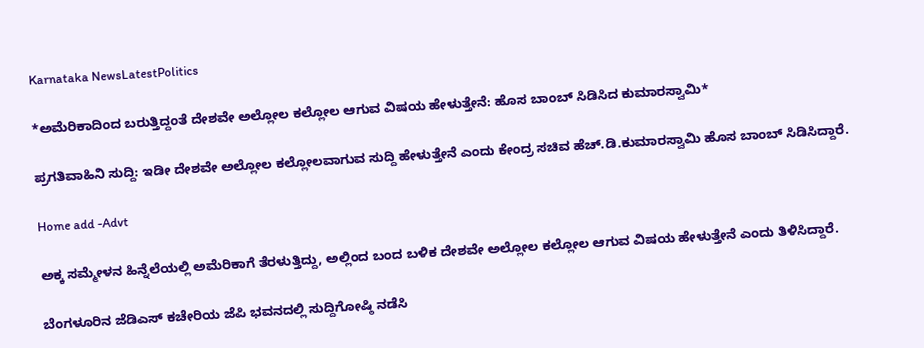Karnataka NewsLatestPolitics

*ಅಮೆರಿಕಾದಿಂದ ಬರುತ್ತಿದ್ದಂತೆ ದೇಶವೇ ಅಲ್ಲೋಲ ಕಲ್ಲೋಲ ಆಗುವ ವಿಷಯ ಹೇಳುತ್ತೇನೆ: ಹೊಸ ಬಾಂಬ್ ಸಿಡಿಸಿದ ಕುಮಾರಸ್ವಾಮಿ*

ಪ್ರಗತಿವಾಹಿನಿ ಸುದ್ದಿ: ಇಡೀ ದೇಶವೇ ಅಲ್ಲೋಲ ಕಲ್ಲೋಲವಾಗುವ ಸುದ್ದಿ ಹೇಳುತ್ತೇನೆ ಎಂದು ಕೇಂದ್ರ ಸಚಿವ ಹೆಚ್.ಡಿ.ಕುಮಾರಸ್ವಾಮಿ ಹೊಸ ಬಾಂಬ್ ಸಿಡಿಸಿದ್ದಾರೆ.

Home add -Advt

ಅಕ್ಕ ಸಮ್ಮೇಳನ ಹಿನ್ನೆಲೆಯಲ್ಲಿ ಅಮೆರಿಕಾಗೆ ತೆರಳುತ್ತಿದ್ದು, ಅಲ್ಲಿಂದ ಬಂದ ಬಳಿಕ ದೇಶವೇ ಅಲ್ಲೋಲ ಕಲ್ಲೋಲ ಆಗುವ ವಿಷಯ ಹೇಳುತ್ತೇನೆ ಎಂದು ತಿಳಿಸಿದ್ದಾರೆ.

ಬೆಂಗಳೂರಿನ ಜೆಡಿಎಸ್ ಕಚೇರಿಯ ಜೆಪಿ ಭವನದಲ್ಲಿ ಸುದ್ದಿಗೋಷ್ಠಿ ನಡೆಸಿ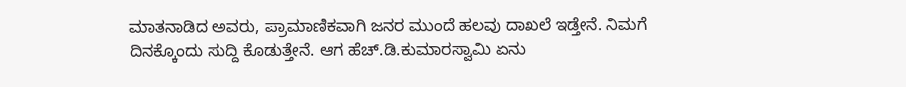ಮಾತನಾಡಿದ ಅವರು, ಪ್ರಾಮಾಣಿಕವಾಗಿ ಜನರ ಮುಂದೆ ಹಲವು ದಾಖಲೆ ಇಡ್ತೇ‌ನೆ. ನಿಮಗೆ ದಿನಕ್ಕೊಂದು ಸುದ್ದಿ ಕೊಡುತ್ತೇನೆ. ಆಗ ಹೆಚ್.ಡಿ.ಕುಮಾರಸ್ವಾಮಿ ಏನು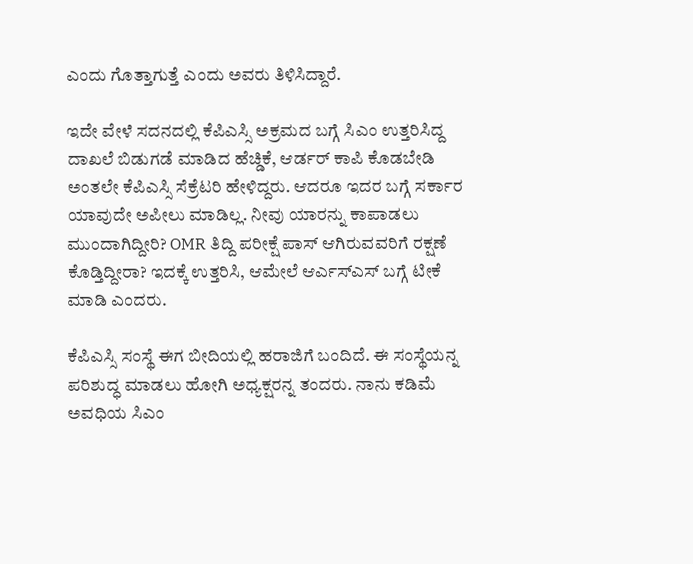ಎಂದು ಗೊತ್ತಾಗುತ್ತೆ ಎಂದು ಅವರು ತಿಳಿಸಿದ್ದಾರೆ.

ಇದೇ ವೇಳೆ ಸದನದಲ್ಲಿ ಕೆಪಿಎಸ್ಸಿ ಅಕ್ರಮದ ಬಗ್ಗೆ ಸಿಎಂ ಉತ್ತರಿಸಿದ್ದ ದಾಖಲೆ ಬಿಡುಗಡೆ ಮಾಡಿದ ಹೆಚ್ಡಿಕೆ, ಆರ್ಡರ್ ಕಾಪಿ ಕೊಡಬೇಡಿ ಅಂತಲೇ ಕೆಪಿಎಸ್ಸಿ ಸೆಕ್ರೆಟರಿ ಹೇಳಿದ್ದರು. ಆದರೂ ಇದರ ಬಗ್ಗೆ ಸರ್ಕಾರ ಯಾವುದೇ ಅಪೀಲು ಮಾಡಿಲ್ಲ. ನೀವು ಯಾರನ್ನು ಕಾಪಾಡಲು ಮುಂದಾಗಿದ್ದೀರಿ? OMR ತಿದ್ದಿ ಪರೀಕ್ಷೆ ಪಾಸ್ ಆಗಿರುವವರಿಗೆ ರಕ್ಷಣೆ ಕೊಡ್ತಿದ್ದೀರಾ? ಇದಕ್ಕೆ ಉತ್ತರಿಸಿ, ಆಮೇಲೆ ಆರ್ಎಸ್ಎಸ್ ಬಗ್ಗೆ ಟೀಕೆ ಮಾಡಿ ಎಂದರು.

ಕೆಪಿಎಸ್ಸಿ ಸಂಸ್ಥೆ ಈಗ ಬೀದಿಯಲ್ಲಿ ಹರಾಜಿಗೆ ಬಂದಿದೆ. ಈ ಸಂಸ್ಥೆಯನ್ನ ಪರಿಶುದ್ಧ ಮಾಡಲು ಹೋಗಿ ಅಧ್ಯಕ್ಷರನ್ನ ತಂದರು. ನಾನು ಕಡಿಮೆ ಅವಧಿಯ ಸಿಎಂ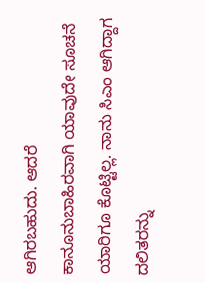ಆಗಿರಬಹುದು. ಆದರೆ ಕಾನೂನುಬಾಹಿರವಾಗಿ ಯಾವುದೇ ಸೂಚನೆ ಯಾರಿಗೂ ಕೊಟ್ಟಿಲ್ಲ. ನಾನು ಸಿಎಂ ಆಗಿದ್ದಾಗ ದಲಿತರನ್ನು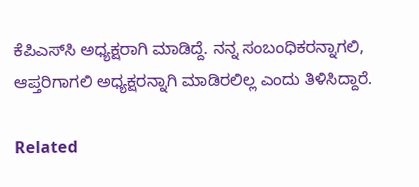ಕೆಪಿಎಸ್‌ಸಿ ಅಧ್ಯಕ್ಷರಾಗಿ ಮಾಡಿದ್ದೆ. ನನ್ನ ಸಂಬಂಧಿಕರನ್ನಾಗಲಿ, ಆಪ್ತರಿಗಾಗಲಿ ಅಧ್ಯಕ್ಷರನ್ನಾಗಿ ಮಾಡಿರಲಿಲ್ಲ ಎಂದು ತಿಳಿಸಿದ್ದಾರೆ.

Related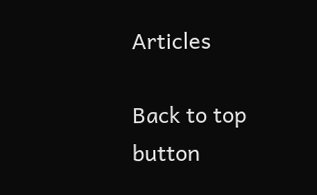Articles

Back to top button